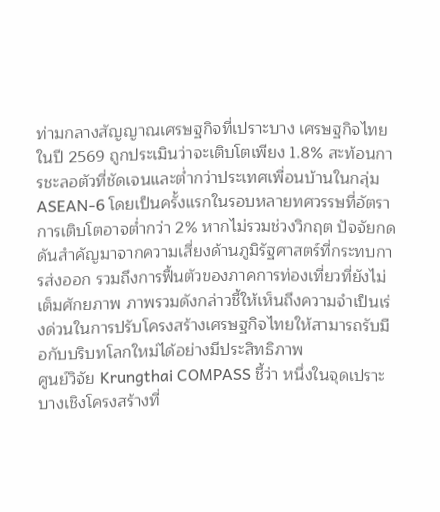ท่ามกลางสัญญาณเศรษฐกิจที่เปราะบาง เศรษฐกิจไทยในปี 2569 ถูกประเมินว่าจะเติบโตเพียง 1.8% สะท้อนการชะลอตัวที่ชัดเจนและต่ำกว่าประเทศเพื่อนบ้านในกลุ่ม ASEAN-6 โดยเป็นครั้งแรกในรอบหลายทศวรรษที่อัตราการเติบโตอาจต่ำกว่า 2% หากไม่รวมช่วงวิกฤต ปัจจัยกดดันสำคัญมาจากความเสี่ยงด้านภูมิรัฐศาสตร์ที่กระทบการส่งออก รวมถึงการฟื้นตัวของภาคการท่องเที่ยวที่ยังไม่เต็มศักยภาพ ภาพรวมดังกล่าวชี้ให้เห็นถึงความจำเป็นเร่งด่วนในการปรับโครงสร้างเศรษฐกิจไทยให้สามารถรับมือกับบริบทโลกใหม่ได้อย่างมีประสิทธิภาพ
ศูนย์วิจัย Krungthai COMPASS ชี้ว่า หนึ่งในจุดเปราะบางเชิงโครงสร้างที่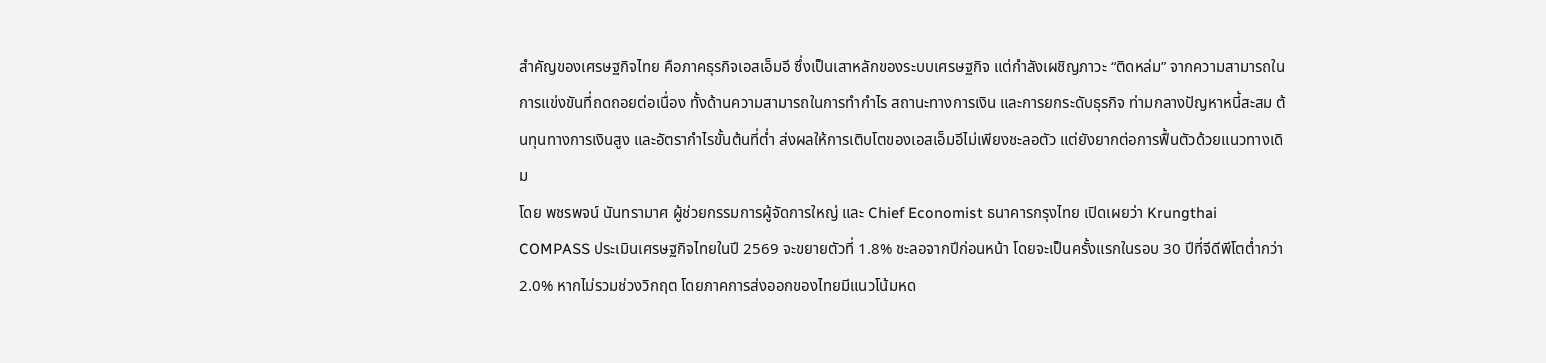สำคัญของเศรษฐกิจไทย คือภาคธุรกิจเอสเอ็มอี ซึ่งเป็นเสาหลักของระบบเศรษฐกิจ แต่กำลังเผชิญภาวะ “ติดหล่ม” จากความสามารถในการแข่งขันที่ถดถอยต่อเนื่อง ทั้งด้านความสามารถในการทำกำไร สถานะทางการเงิน และการยกระดับธุรกิจ ท่ามกลางปัญหาหนี้สะสม ต้นทุนทางการเงินสูง และอัตรากำไรขั้นต้นที่ต่ำ ส่งผลให้การเติบโตของเอสเอ็มอีไม่เพียงชะลอตัว แต่ยังยากต่อการฟื้นตัวด้วยแนวทางเดิม
โดย พชรพจน์ นันทรามาศ ผู้ช่วยกรรมการผู้จัดการใหญ่ และ Chief Economist ธนาคารกรุงไทย เปิดเผยว่า Krungthai COMPASS ประเมินเศรษฐกิจไทยในปี 2569 จะขยายตัวที่ 1.8% ชะลอจากปีก่อนหน้า โดยจะเป็นครั้งแรกในรอบ 30 ปีที่จีดีพีโตต่ำกว่า 2.0% หากไม่รวมช่วงวิกฤต โดยภาคการส่งออกของไทยมีแนวโน้มหด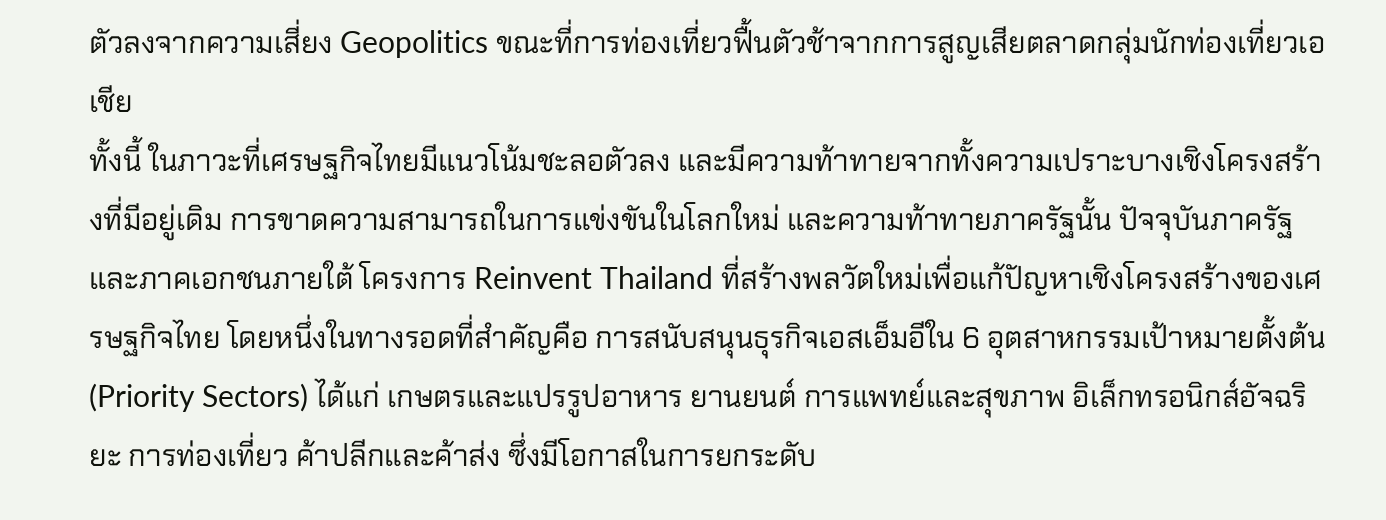ตัวลงจากความเสี่ยง Geopolitics ขณะที่การท่องเที่ยวฟื้นตัวช้าจากการสูญเสียตลาดกลุ่มนักท่องเที่ยวเอเชีย
ทั้งนี้ ในภาวะที่เศรษฐกิจไทยมีแนวโน้มชะลอตัวลง และมีความท้าทายจากทั้งความเปราะบางเชิงโครงสร้างที่มีอยู่เดิม การขาดความสามารถในการแข่งขันในโลกใหม่ และความท้าทายภาครัฐนั้น ปัจจุบันภาครัฐและภาคเอกชนภายใต้ โครงการ Reinvent Thailand ที่สร้างพลวัตใหม่เพื่อแก้ปัญหาเชิงโครงสร้างของเศรษฐกิจไทย โดยหนึ่งในทางรอดที่สำคัญคือ การสนับสนุนธุรกิจเอสเอ็มอีใน 6 อุตสาหกรรมเป้าหมายตั้งต้น (Priority Sectors) ได้แก่ เกษตรและแปรรูปอาหาร ยานยนต์ การแพทย์และสุขภาพ อิเล็กทรอนิกส์อัจฉริยะ การท่องเที่ยว ค้าปลีกและค้าส่ง ซึ่งมีโอกาสในการยกระดับ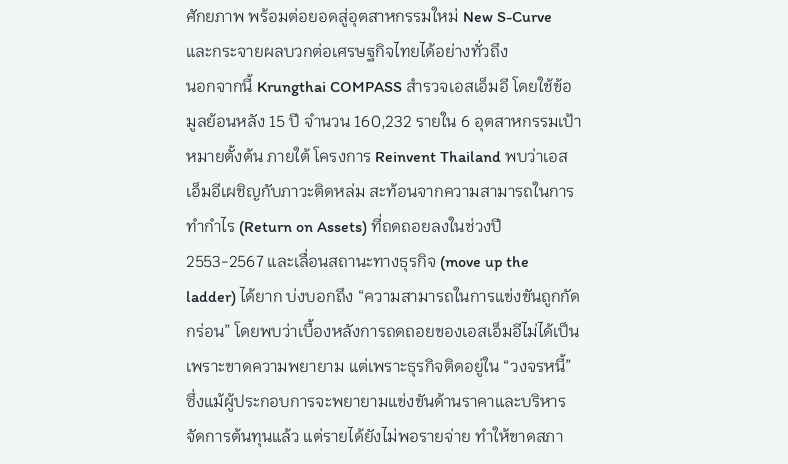ศักยภาพ พร้อมต่อยอดสู่อุตสาหกรรมใหม่ New S-Curve และกระจายผลบวกต่อเศรษฐกิจไทยได้อย่างทั่วถึง
นอกจากนี้ Krungthai COMPASS สำรวจเอสเอ็มอี โดยใช้ข้อมูลย้อนหลัง 15 ปี จำนวน 160,232 รายใน 6 อุตสาหกรรมเป้าหมายตั้งต้น ภายใต้ โครงการ Reinvent Thailand พบว่าเอสเอ็มอีเผชิญกับภาวะติดหล่ม สะท้อนจากความสามารถในการทำกำไร (Return on Assets) ที่ถดถอยลงในช่วงปี 2553-2567 และเลื่อนสถานะทางธุรกิจ (move up the ladder) ได้ยาก บ่งบอกถึง “ความสามารถในการแข่งขันถูกกัดกร่อน” โดยพบว่าเบื้องหลังการถดถอยของเอสเอ็มอีไม่ได้เป็นเพราะขาดความพยายาม แต่เพราะธุรกิจติดอยู่ใน “วงจรหนี้” ซึ่งแม้ผู้ประกอบการจะพยายามแข่งขันด้านราคาและบริหารจัดการต้นทุนแล้ว แต่รายได้ยังไม่พอรายจ่าย ทำให้ขาดสภา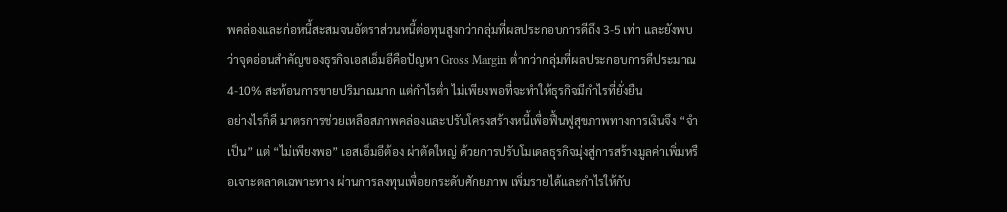พคล่องและก่อหนี้สะสมจนอัตราส่วนหนี้ต่อทุนสูงกว่ากลุ่มที่ผลประกอบการดีถึง 3-5 เท่า และยังพบว่าจุดอ่อนสำคัญของธุรกิจเอสเอ็มอีคือปัญหา Gross Margin ต่ำกว่ากลุ่มที่ผลประกอบการดีประมาณ 4-10% สะท้อนการขายปริมาณมาก แต่กำไรต่ำ ไม่เพียงพอที่จะทำให้ธุรกิจมีกำไรที่ยั่งยืน
อย่างไรก็ดี มาตรการช่วยเหลือสภาพคล่องและปรับโครงสร้างหนี้เพื่อฟื้นฟูสุขภาพทางการเงินจึง “จำเป็น” แต่ “ไม่เพียงพอ” เอสเอ็มอีต้อง ผ่าตัดใหญ่ ด้วยการปรับโมเดลธุรกิจมุ่งสู่การสร้างมูลค่าเพิ่มหรือเจาะตลาดเฉพาะทาง ผ่านการลงทุนเพื่อยกระดับศักยภาพ เพิ่มรายได้และกำไรให้กับ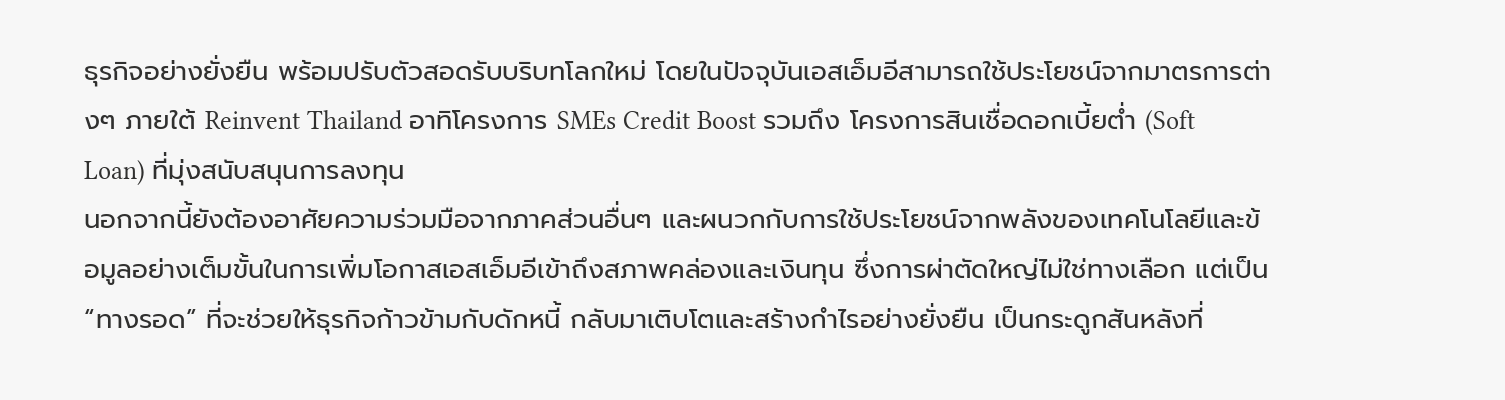ธุรกิจอย่างยั่งยืน พร้อมปรับตัวสอดรับบริบทโลกใหม่ โดยในปัจจุบันเอสเอ็มอีสามารถใช้ประโยชน์จากมาตรการต่างๆ ภายใต้ Reinvent Thailand อาทิโครงการ SMEs Credit Boost รวมถึง โครงการสินเชื่อดอกเบี้ยต่ำ (Soft Loan) ที่มุ่งสนับสนุนการลงทุน
นอกจากนี้ยังต้องอาศัยความร่วมมือจากภาคส่วนอื่นๆ และผนวกกับการใช้ประโยชน์จากพลังของเทคโนโลยีและข้อมูลอย่างเต็มขั้นในการเพิ่มโอกาสเอสเอ็มอีเข้าถึงสภาพคล่องและเงินทุน ซึ่งการผ่าตัดใหญ่ไม่ใช่ทางเลือก แต่เป็น “ทางรอด” ที่จะช่วยให้ธุรกิจก้าวข้ามกับดักหนี้ กลับมาเติบโตและสร้างกำไรอย่างยั่งยืน เป็นกระดูกสันหลังที่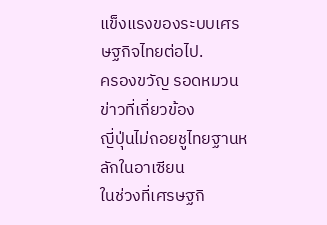แข็งแรงของระบบเศรษฐกิจไทยต่อไป.
ครองขวัญ รอดหมวน
ข่าวที่เกี่ยวข้อง
ญี่ปุ่นไม่ถอยชูไทยฐานหลักในอาเซียน
ในช่วงที่เศรษฐกิ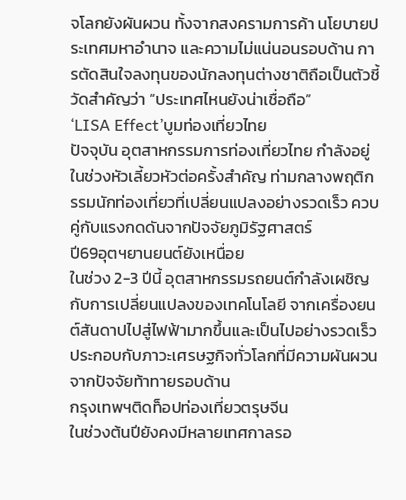จโลกยังผันผวน ทั้งจากสงครามการค้า นโยบายประเทศมหาอำนาจ และความไม่แน่นอนรอบด้าน การตัดสินใจลงทุนของนักลงทุนต่างชาติถือเป็นตัวชี้วัดสำคัญว่า “ประเทศไหนยังน่าเชื่อถือ”
‘LISA Effect’บูมท่องเที่ยวไทย
ปัจจุบัน อุตสาหกรรมการท่องเที่ยวไทย กำลังอยู่ในช่วงหัวเลี้ยวหัวต่อครั้งสำคัญ ท่ามกลางพฤติกรรมนักท่องเที่ยวที่เปลี่ยนแปลงอย่างรวดเร็ว ควบคู่กับแรงกดดันจากปัจจัยภูมิรัฐศาสตร์
ปี69อุตฯยานยนต์ยังเหนื่อย
ในช่วง 2-3 ปีนี้ อุตสาหกรรมรถยนต์กำลังเผชิญกับการเปลี่ยนแปลงของเทคโนโลยี จากเครื่องยนต์สันดาปไปสู่ไฟฟ้ามากขึ้นและเป็นไปอย่างรวดเร็ว ประกอบกับภาวะเศรษฐกิจทั่วโลกที่มีความผันผวนจากปัจจัยท้าทายรอบด้าน
กรุงเทพฯติดท็อปท่องเที่ยวตรุษจีน
ในช่วงต้นปียังคงมีหลายเทศกาลรอ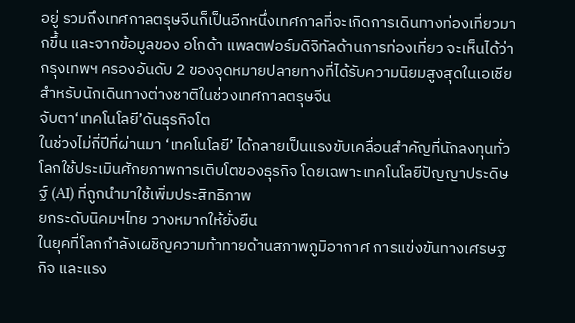อยู่ รวมถึงเทศกาลตรุษจีนก็เป็นอีกหนึ่งเทศกาลที่จะเกิดการเดินทางท่องเที่ยวมากขึ้น และจากข้อมูลของ อโกด้า แพลตฟอร์มดิจิทัลด้านการท่องเที่ยว จะเห็นได้ว่ากรุงเทพฯ ครองอันดับ 2 ของจุดหมายปลายทางที่ได้รับความนิยมสูงสุดในเอเชียสำหรับนักเดินทางต่างชาติในช่วงเทศกาลตรุษจีน
จับตา‘เทคโนโลยี’ดันธุรกิจโต
ในช่วงไม่กี่ปีที่ผ่านมา ‘เทคโนโลยี’ ได้กลายเป็นแรงขับเคลื่อนสำคัญที่นักลงทุนทั่วโลกใช้ประเมินศักยภาพการเติบโตของธุรกิจ โดยเฉพาะเทคโนโลยีปัญญาประดิษฐ์ (AI) ที่ถูกนำมาใช้เพิ่มประสิทธิภาพ
ยกระดับนิคมฯไทย วางหมากให้ยั่งยืน
ในยุคที่โลกกำลังเผชิญความท้าทายด้านสภาพภูมิอากาศ การแข่งขันทางเศรษฐกิจ และแรง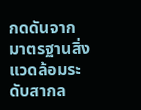กดดันจากมาตรฐานสิ่งแวดล้อมระดับสากล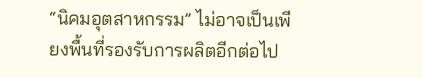“นิคมอุตสาหกรรม” ไม่อาจเป็นเพียงพื้นที่รองรับการผลิตอีกต่อไป